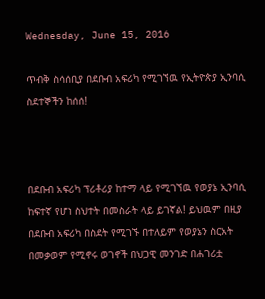Wednesday, June 15, 2016

ጥብቅ ስሳሰቢያ በደቡብ አፍሪካ የሚገኘዉ የኢትዮጵያ ኢንባሲ ስደተኞችን ከሰሰ!



በደቡብ አፍሪካ ፕሪቶሪያ ከተማ ላይ የሚገኘዉ የወያኔ ኢንባሲ ከፍተኛ የሆነ ስህተት በመስራት ላይ ይገኛል! ይህዉም በዚያ በደቡብ አፍሪካ በስደት የሚገኙ በተለይም የወያኔን ስርአት በመቃወም የሚኖሩ ወገኖች በህጋዊ መንገድ በሐገሪቷ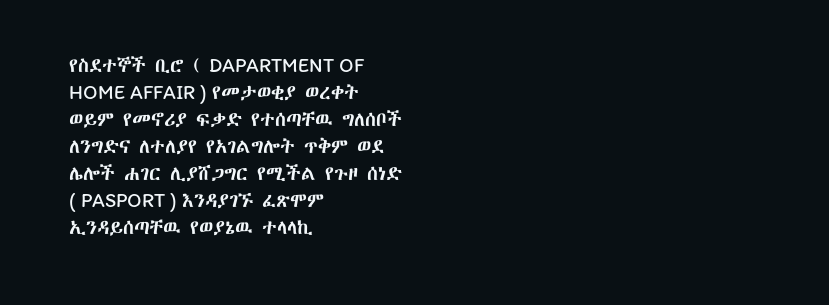የስደተኞች ቢሮ ( DAPARTMENT OF HOME AFFAIR ) የመታወቂያ ወረቀት ወይም የመኖሪያ ፍቃድ የተሰጣቸዉ ግለሰቦች ለንግድና ለተለያየ የአገልግሎት ጥቅም ወደ ሌሎች ሐገር ሊያሸጋግር የሚችል የጉዞ ሰነድ ( PASPORT ) እንዳያገኙ ፈጽሞም ኢንዳይሰጣቸዉ የወያኔዉ ተላላኪ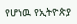የሆነዉ የኢትዮጵያ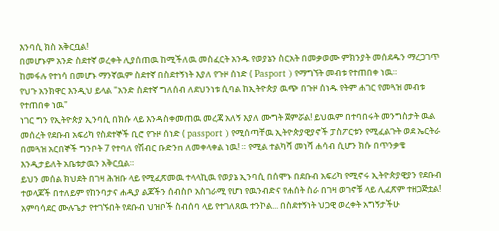እንባሲ ክስ አቅርቧል!
በመሆኑም አንድ ስደተኛ ወረቀት ሊያሰጠዉ ከሚችለዉ መስፈርት አንዱ የወያኔን ስርአት በመቃወሙ ምክንያት መሰደዱን ማረጋገጥ ከመፋሉ የተነሳ በመሆኑ ማንኛዉም ስደተኛ በስደተኝነት እያለ የጉዞ ሰነድ ( Pasport ) የማግኘት መብቱ የተጠበቀ ነዉ።
የህጉ አንክዋር እንዲህ ይላል "አንድ ስደተኛ ግለሰብ ለደህንነቱ ሲባል ከኢትዮጵያ ዉጭ በጉዞ ሰነዱ የትም ሐገር የመጓዝ መብቱ የተጠበቀ ነዉ"
ነገር ግን የኢትዮጵያ ኢንባሲ በክሱ ላይ እንዳስቀመጠዉ መረጃ አለኝ እያለ ሙግት ጀምሯል! ይህዉም በተባበሩት መንግስታት ዉል መሰረት የደቡብ አፍሪካ የስደተኞች ቢሮ የጉዞ ሰነድ ( passport ) የሚሰጣቸዉ ኢትዮጵያዊያኖች ፓስፖርቱን የሚፈልጉት ወደ ኤርትራ በመጓዝ አርበኞች ግንቦት 7 የተባለ የሽብር ቡድንn ለመቀላቀል ነዉ! ። የሚል ተልካሻ መነሻ ሐሳብ ሲሆን ክሱ በጥንቃቄ እንዲታይለት አቤቱታዉን አቅርቧል።
ይህን መሰል ክህደት በገዛ ሕዝቡ ላይ የሚፈጽመዉ ተላላኪዉ የወያኔ ኢንባሲ በሰሞኑ በደቡብ አፍሪካ የሚኖሩ ኢትዮጵያዊያን የደቡብ ተወላጆች በተለይም የከንባታና ሐዲያ ልጆችን ሰብስቦ አስገራሚ የሆነ የዉንብድና የሐሰት ስራ በገዛ ወገኖቹ ላይ ሊፈጽም ተዘጋጅቷል!
አምባሳደር ሙሉጌታ የተገኙበት የደቡብ ህዝቦች ስብሰባ ላይ የተገለጸዉ ተንኮል... በስደተኝነት ህጋዊ ወረቀት አግኝታችሁ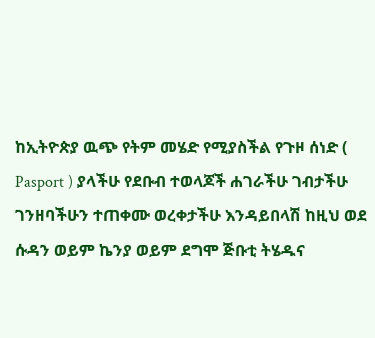ከኢትዮጵያ ዉጭ የትም መሄድ የሚያስችል የጉዞ ሰነድ ( Pasport ) ያላችሁ የደቡብ ተወላጆች ሐገራችሁ ገብታችሁ ገንዘባችሁን ተጠቀሙ ወረቀታችሁ እንዳይበላሽ ከዚህ ወደ ሱዳን ወይም ኬንያ ወይም ደግሞ ጅቡቲ ትሄዱና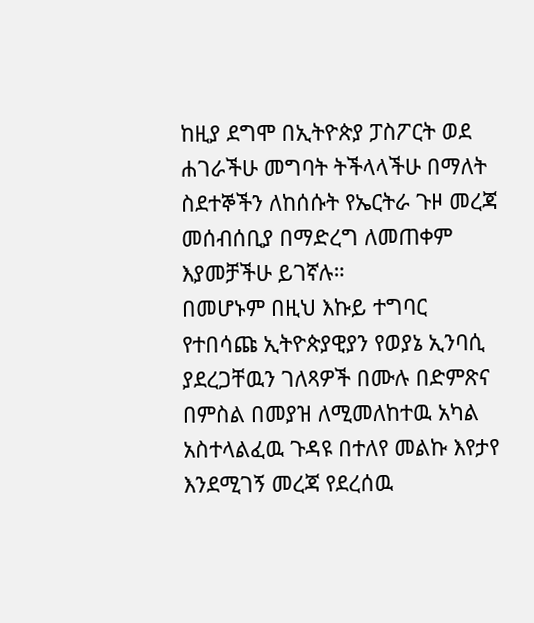ከዚያ ደግሞ በኢትዮጵያ ፓስፖርት ወደ ሐገራችሁ መግባት ትችላላችሁ በማለት ስደተኞችን ለከሰሱት የኤርትራ ጉዞ መረጃ መሰብሰቢያ በማድረግ ለመጠቀም እያመቻችሁ ይገኛሉ።
በመሆኑም በዚህ እኩይ ተግባር የተበሳጩ ኢትዮጵያዊያን የወያኔ ኢንባሲ ያደረጋቸዉን ገለጻዎች በሙሉ በድምጽና በምስል በመያዝ ለሚመለከተዉ አካል አስተላልፈዉ ጉዳዩ በተለየ መልኩ እየታየ እንደሚገኝ መረጃ የደረሰዉ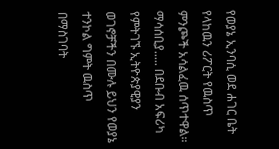የወያኔ ኢንባሲ ወደ ሐገር ቤት የላከዉን ሪፖርት የዉስጥ ምንጮች አሳልፈዉ ሰጥተዋል።
ማሳሰቢያ..... በደቡብ አፍሪካ የምትገኙ ኢትዮጵያዊያን ወገኖቻችን በሙሉ ይህን የወያኔ ተንኮል ግምት ዉስጥ በማስገባት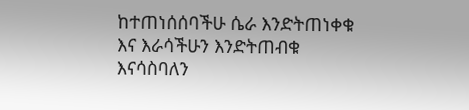ከተጠነሰሰባችሁ ሴራ እንድትጠነቀቁ እና እራሳችሁን እንድትጠብቁ እናሳስባለን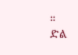።
ድል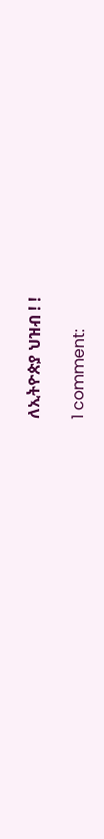ለኢትዮጵያ ህዝብ ! !

1 comment: